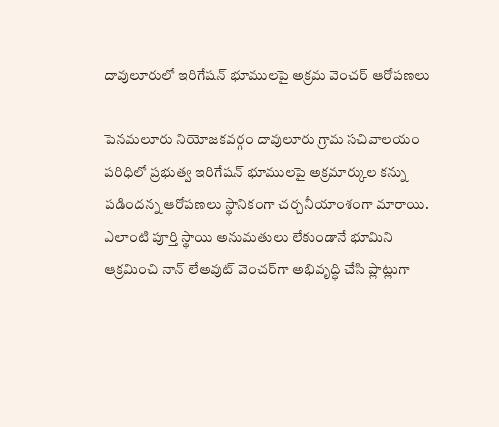దావులూరులో ఇరిగేషన్‌ భూములపై అక్రమ వెంచర్ ఆరోపణలు

పెనమలూరు నియోజకవర్గం దావులూరు గ్రామ సచివాలయం పరిధిలో ప్రభుత్వ ఇరిగేషన్‌ భూములపై అక్రమార్కుల కన్ను పడిందన్న ఆరోపణలు స్థానికంగా చర్చనీయాంశంగా మారాయి. ఎలాంటి పూర్తి స్థాయి అనుమతులు లేకుండానే భూమిని ఆక్రమించి నాన్‌ లేఅవుట్‌ వెంచర్‌గా అభివృద్ధి చేసి ప్లాట్లుగా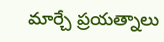మార్చే ప్రయత్నాలు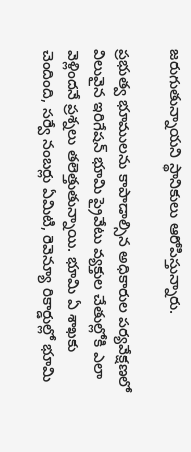జరుగుతున్నాయని స్థానికులు ఆరోపిస్తున్నారు.

ప్రభుత్వ భూములను కాపాడాల్సిన అధికారుల పర్యవేక్షణలో విలువైన ఇరిగేషన్‌ భూమి ప్రైవేటు వ్యక్తుల చేతుల్లోకి ఎలా వెళ్లిందనే ప్రశ్నలు తలెత్తుతున్నాయి. భూమి ఏ శాఖకు చెందింది, సర్వే నంబర్లు ఏమిటి, రెవెన్యూ రికార్డుల్లో భూమి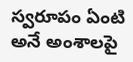స్వరూపం ఏంటి అనే అంశాలపై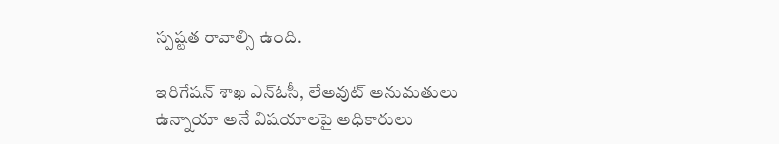స్పష్టత రావాల్సి ఉంది.

ఇరిగేషన్‌ శాఖ ఎన్‌ఓసీ, లేఅవుట్‌ అనుమతులు ఉన్నాయా అనే విషయాలపై అధికారులు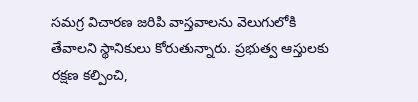సమగ్ర విచారణ జరిపి వాస్తవాలను వెలుగులోకి తేవాలని స్థానికులు కోరుతున్నారు. ప్రభుత్వ ఆస్తులకు రక్షణ కల్పించి,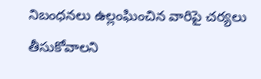నిబంధనలు ఉల్లంఘించిన వారిపై చర్యలు తీసుకోవాలని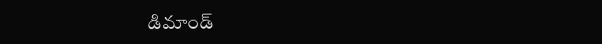డిమాండ్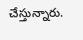చేస్తున్నారు.